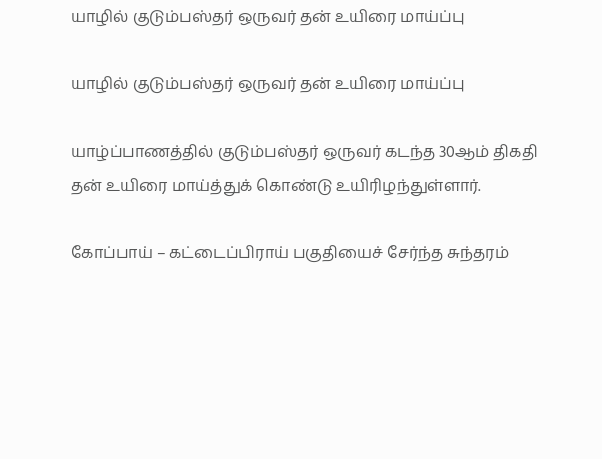யாழில் குடும்பஸ்தர் ஒருவர் தன் உயிரை மாய்ப்பு

யாழில் குடும்பஸ்தர் ஒருவர் தன் உயிரை மாய்ப்பு

யாழ்ப்பாணத்தில் குடும்பஸ்தர் ஒருவர் கடந்த 30ஆம் திகதி தன் உயிரை மாய்த்துக் கொண்டு உயிரிழந்துள்ளார்.

கோப்பாய் – கட்டைப்பிராய் பகுதியைச் சேர்ந்த சுந்தரம்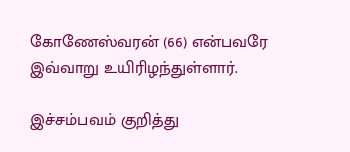கோணேஸ்வரன் (66) என்பவரே இவ்வாறு உயிரிழந்துள்ளார்.

இச்சம்பவம் குறித்து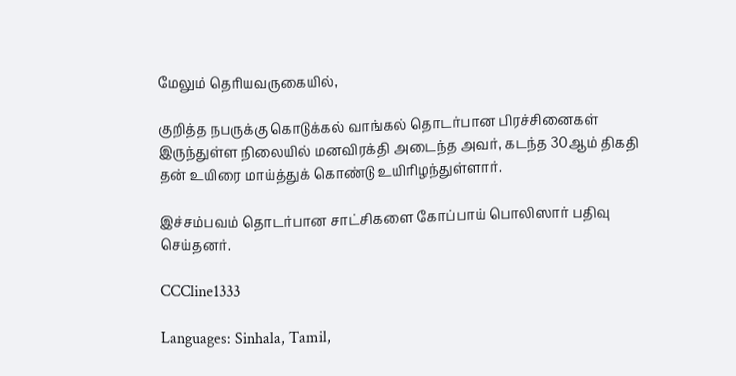மேலும் தெரியவருகையில்,

குறித்த நபருக்கு கொடுக்கல் வாங்கல் தொடர்பான பிரச்சினைகள் இருந்துள்ள நிலையில் மனவிரக்தி அடைந்த அவர், கடந்த 30ஆம் திகதி தன் உயிரை மாய்த்துக் கொண்டு உயிரிழந்துள்ளார்.

இச்சம்பவம் தொடர்பான சாட்சிகளை கோப்பாய் பொலிஸார் பதிவு செய்தனர்.

CCCline1333

Languages: Sinhala, Tamil,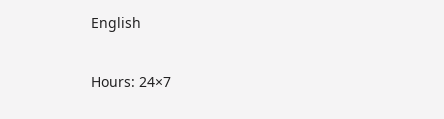English

Hours: 24×7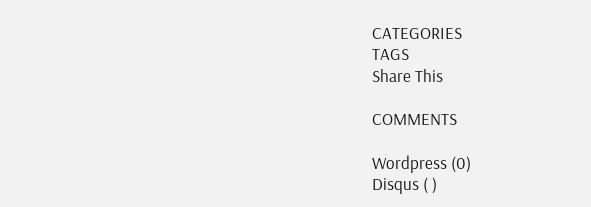CATEGORIES
TAGS
Share This

COMMENTS

Wordpress (0)
Disqus ( )